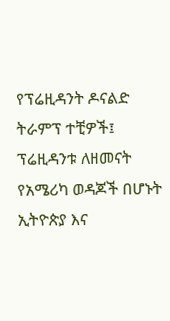የፕሬዚዳንት ዶናልድ ትራምፕ ተቺዎች፤ ፕሬዚዳንቱ ለዘመናት የአሜሪካ ወዳጆች በሆኑት ኢትዮጵያ እና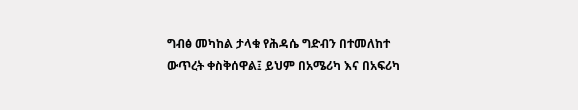ግብፅ መካከል ታላቁ የሕዳሴ ግድብን በተመለከተ ውጥረት ቀስቅሰዋል፤ ይህም በአሜሪካ እና በአፍሪካ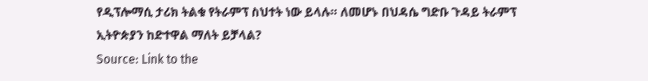የዲፕሎማሲ ታሪክ ትልቁ የትራምፕ ስህተት ነው ይላሉ። ለመሆኑ በህዳሴ ግድቡ ጉዳይ ትራምፕ ኢትዮጵያን ከድተዋል ማለት ይቻላል?
Source: Link to the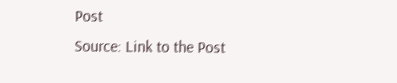Post
Source: Link to the Post